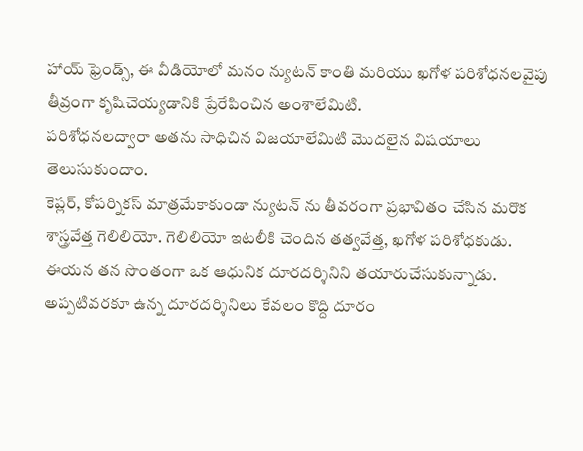హాయ్ ఫ్రెండ్స్, ఈ వీడియోలో మనం న్యుటన్ కాంతి మరియు ఖగోళ పరిశోధనలవైపు తీవ్రంగా కృషిచెయ్యడానికి ప్రేరేపించిన అంశాలేమిటి.
పరిశోధనలద్వారా అతను సాధిచిన విజయాలేమిటి మొదలైన విషయాలు తెలుసుకుందాం.
కెప్లర్, కోపర్నికస్ మాత్రమేకాకుండా న్యుటన్ ను తీవరంగా ప్రభావితం చేసిన మరొక శాస్త్రవేత్త గెలిలియో. గెలిలియో ఇటలీకి చెందిన తత్వవేత్త, ఖగోళ పరిశోధకుడు.
ఈయన తన సొంతంగా ఒక ఆధునిక దూరదర్శినిని తయారుచేసుకున్నాడు.
అప్పటివరకూ ఉన్న దూరదర్శినిలు కేవలం కొద్ది దూరం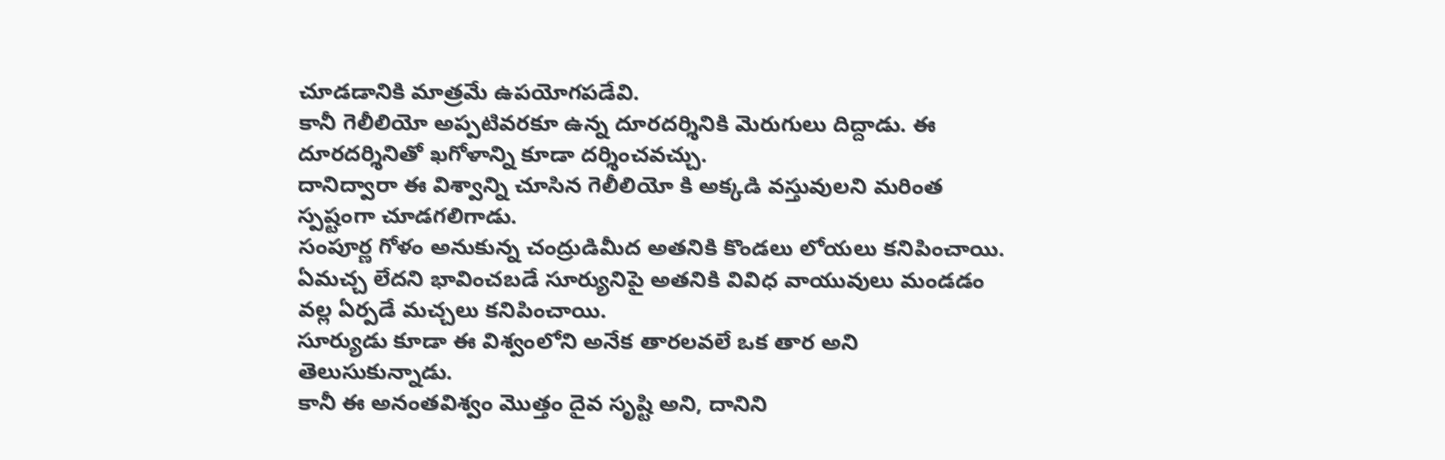చూడడానికి మాత్రమే ఉపయోగపడేవి.
కానీ గెలీలియో అప్పటివరకూ ఉన్న దూరదర్శినికి మెరుగులు దిద్దాడు. ఈ దూరదర్శినితో ఖగోళాన్ని కూడా దర్శించవచ్చు.
దానిద్వారా ఈ విశ్వాన్ని చూసిన గెలీలియో కి అక్కడి వస్తువులని మరింత స్పష్టంగా చూడగలిగాడు.
సంపూర్ణ గోళం అనుకున్న చంద్రుడిమీద అతనికి కొండలు లోయలు కనిపించాయి.
ఏమచ్చ లేదని భావించబడే సూర్యునిపై అతనికి వివిధ వాయువులు మండడం వల్ల ఏర్పడే మచ్చలు కనిపించాయి.
సూర్యుడు కూడా ఈ విశ్వంలోని అనేక తారలవలే ఒక తార అని తెలుసుకున్నాడు.
కానీ ఈ అనంతవిశ్వం మొత్తం దైవ సృష్టి అని, దానిని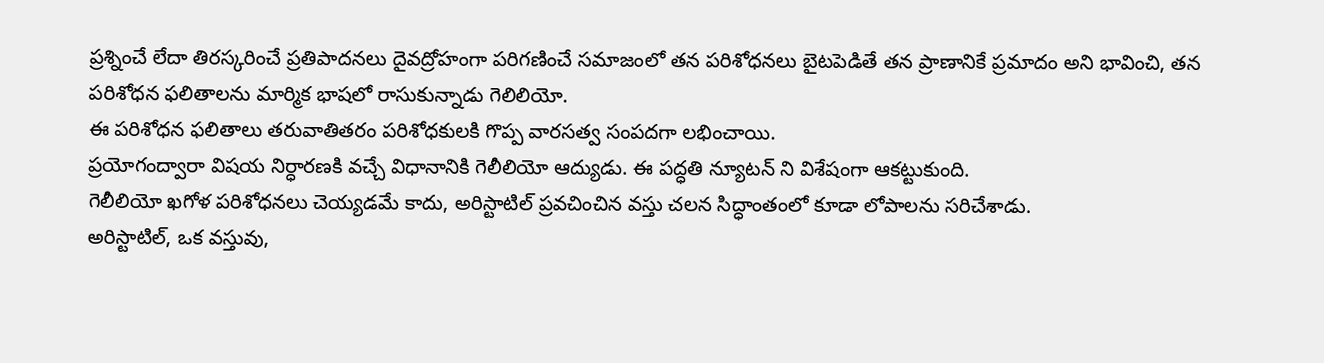ప్రశ్నించే లేదా తిరస్కరించే ప్రతిపాదనలు దైవద్రోహంగా పరిగణించే సమాజంలో తన పరిశోధనలు బైటపెడితే తన ప్రాణానికే ప్రమాదం అని భావించి, తన పరిశోధన ఫలితాలను మార్మిక భాషలో రాసుకున్నాడు గెలిలియో.
ఈ పరిశోధన ఫలితాలు తరువాతితరం పరిశోధకులకి గొప్ప వారసత్వ సంపదగా లభించాయి.
ప్రయోగంద్వారా విషయ నిర్ధారణకి వచ్చే విధానానికి గెలీలియో ఆద్యుడు. ఈ పద్ధతి న్యూటన్ ని విశేషంగా ఆకట్టుకుంది.
గెలీలియో ఖగోళ పరిశోధనలు చెయ్యడమే కాదు, అరిస్టాటిల్ ప్రవచించిన వస్తు చలన సిద్ధాంతంలో కూడా లోపాలను సరిచేశాడు.
అరిస్టాటిల్, ఒక వస్తువు,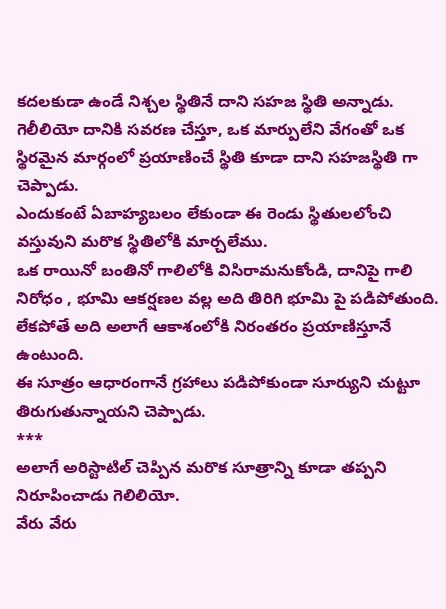కదలకుడా ఉండే నిశ్చల స్థితినే దాని సహజ స్థితి అన్నాడు.
గెలీలియో దానికి సవరణ చేస్తూ, ఒక మార్పులేని వేగంతో ఒక స్థిరమైన మార్గంలో ప్రయాణించే స్థితి కూడా దాని సహజస్థితి గా చెప్పాడు.
ఎందుకంటే ఏబాహ్యబలం లేకుండా ఈ రెండు స్థితులలోంచి వస్తువుని మరొక స్థితిలోకి మార్చలేము.
ఒక రాయినో బంతినో గాలిలోకి విసిరామనుకోండి, దానిపై గాలి నిరోధం , భూమి ఆకర్షణల వల్ల అది తిరిగి భూమి పై పడిపోతుంది.
లేకపోతే అది అలాగే ఆకాశంలోకి నిరంతరం ప్రయాణిస్తూనే ఉంటుంది.
ఈ సూత్రం ఆధారంగానే గ్రహాలు పడిపోకుండా సూర్యుని చుట్టూ తిరుగుతున్నాయని చెప్పాడు.
***
అలాగే అరిస్టాటిల్ చెప్పిన మరొక సూత్రాన్ని కూడా తప్పని నిరూపించాడు గెలిలియో.
వేరు వేరు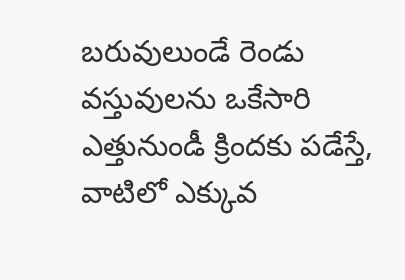బరువులుండే రెండు వస్తువులను ఒకేసారి ఎత్తునుండీ క్రిందకు పడేస్తే, వాటిలో ఎక్కువ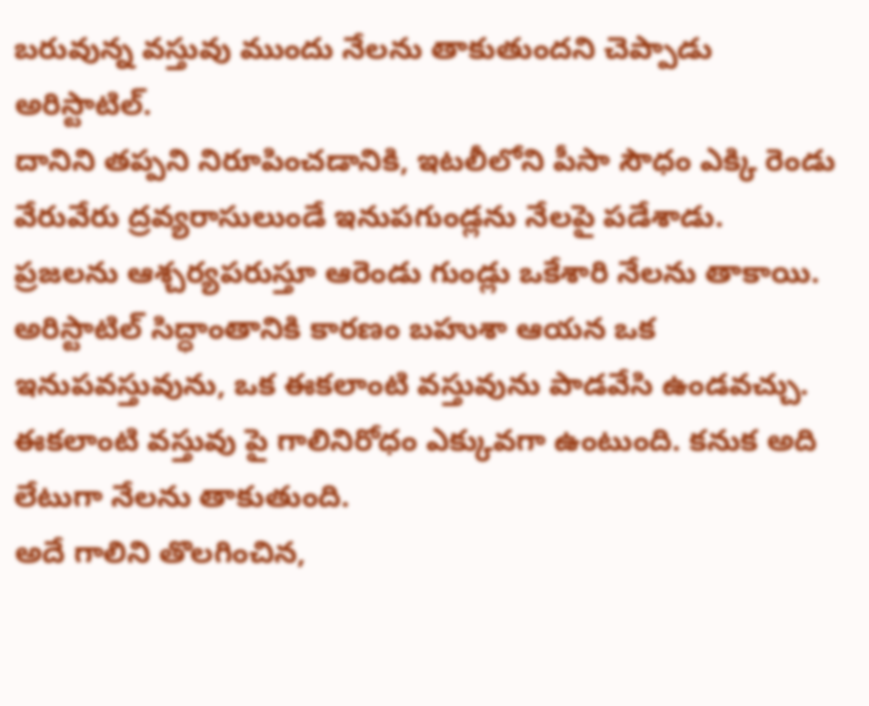బరువున్న వస్తువు ముందు నేలను తాకుతుందని చెప్పాడు అరిస్టాటిల్.
దానిని తప్పని నిరూపించడానికి, ఇటలీలోని పీసా సౌధం ఎక్కి రెండు వేరువేరు ద్రవ్యరాసులుండే ఇనుపగుండ్లను నేలపై పడేశాడు.
ప్రజలను ఆశ్చర్యపరుస్తూ ఆరెండు గుండ్లు ఒకేశారి నేలను తాకాయి.
అరిస్టాటిల్ సిద్ధాంతానికి కారణం బహుశా ఆయన ఒక ఇనుపవస్తువును, ఒక ఈకలాంటి వస్తువును పాడవేసి ఉండవచ్చు.
ఈకలాంటి వస్తువు పై గాలినిరోధం ఎక్కువగా ఉంటుంది. కనుక అది లేటుగా నేలను తాకుతుంది.
అదే గాలిని తొలగించిన,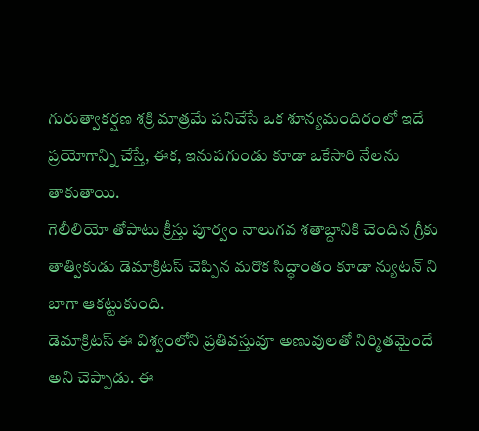గురుత్వాకర్షణ శక్రి మాత్రమే పనిచేసే ఒక శూన్యమందిరంలో ఇదే ప్రయోగాన్ని చేస్తే, ఈక, ఇనుపగుండు కూడా ఒకేసారి నేలను తాకుతాయి.
గెలీలియో తోపాటు క్రీస్తు పూర్వం నాలుగవ శతాబ్దానికి చెందిన గ్రీకు తాత్వికుడు డెమాక్రిటస్ చెప్పిన మరొక సిద్ధాంతం కూడా న్యుటన్ ని బాగా ఆకట్టుకుంది.
డెమాక్రిటస్ ఈ విశ్వంలోని ప్రతివస్తువూ అణువులతో నిర్మితమైందే అని చెప్పాడు. ఈ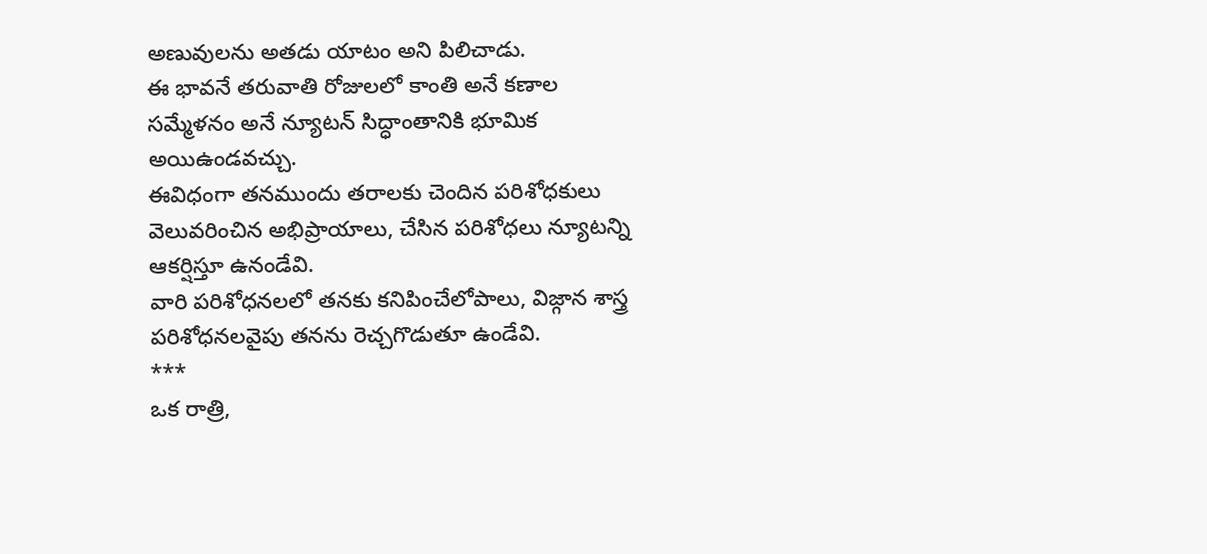అణువులను అతడు యాటం అని పిలిచాడు.
ఈ భావనే తరువాతి రోజులలో కాంతి అనే కణాల సమ్మేళనం అనే న్యూటన్ సిద్ధాంతానికి భూమిక అయిఉండవచ్చు.
ఈవిధంగా తనముందు తరాలకు చెందిన పరిశోధకులు వెలువరించిన అభిప్రాయాలు, చేసిన పరిశోధలు న్యూటన్ని ఆకర్షిస్తూ ఉనండేవి.
వారి పరిశోధనలలో తనకు కనిపించేలోపాలు, విజ్గాన శాస్త్ర పరిశోధనలవైపు తనను రెచ్చగొడుతూ ఉండేవి.
***
ఒక రాత్రి,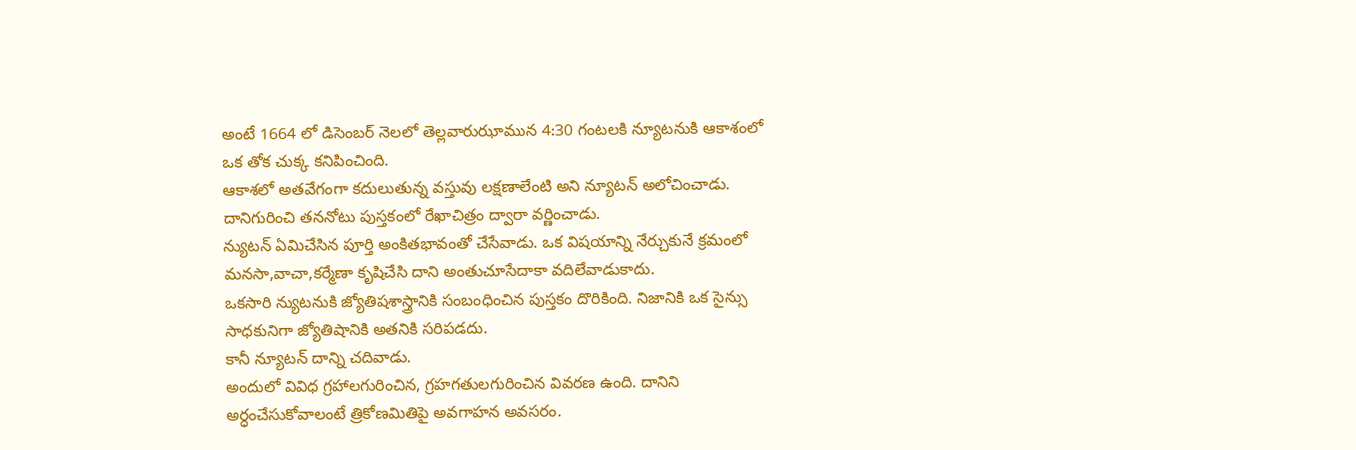అంటే 1664 లో డిసెంబర్ నెలలో తెల్లవారుఝామున 4:30 గంటలకి న్యూటనుకి ఆకాశంలో ఒక తోక చుక్క కనిపించింది.
ఆకాశలో అతవేగంగా కదులుతున్న వస్తువు లక్షణాలేంటి అని న్యూటన్ అలోచించాడు. దానిగురించి తననోటు పుస్తకంలో రేఖాచిత్రం ద్వారా వర్ణించాడు.
న్యుటన్ ఏమిచేసిన పూర్తి అంకితభావంతో చేసేవాడు. ఒక విషయాన్ని నేర్చుకునే క్రమంలో మనసా,వాచా,కర్మేణా కృషిచేసి దాని అంతుచూసేదాకా వదిలేవాడుకాదు.
ఒకసారి న్యుటనుకి జ్యోతిషశాస్త్రానికి సంబంధించిన పుస్తకం దొరికింది. నిజానికి ఒక సైన్సు సాధకునిగా జ్యోతిషానికి అతనికి సరిపడదు.
కానీ న్యూటన్ దాన్ని చదివాడు.
అందులో వివిధ గ్రహాలగురించిన, గ్రహగతులగురించిన వివరణ ఉంది. దానిని అర్ధంచేసుకోవాలంటే త్రికోణమితిపై అవగాహన అవసరం.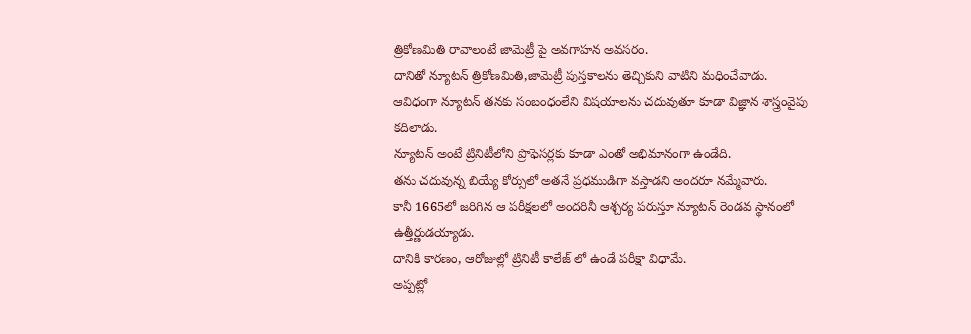త్రికోణమితి రావాలంటే జామెట్రీ పై అవగాహన అవసరం.
దానితో న్యూటన్ త్రికోణమితి,జామెట్రీ పుస్తకాలను తెచ్చికుని వాటిని మధించేవాడు.
ఆవిధంగా న్యూటన్ తనకు సంబంధంలేని విషయాలను చదువుతూ కూడా విజ్ఞాన శాస్త్రంవైపు కదిలాడు.
న్యూటన్ అంటే ట్రినిటీలోని ప్రొఫెసర్లకు కూడా ఎంతో అభిమానంగా ఉండేది.
తను చదువున్న బియ్యే కోర్సులో అతనే ప్రధముడిగా వస్తాడని అందరూ నమ్మేవారు.
కానీ 1665లో జరిగిన ఆ పరీక్షలలో అందరినీ ఆశ్చర్య పరుస్తూ న్యూటన్ రెండవ స్థానంలో ఉత్తీర్ణుడయ్యాడు.
దానికి కారణం, ఆరోజుల్లో ట్రినిటీ కాలేజ్ లో ఉండే పరీక్షా విధామే.
అప్పట్లో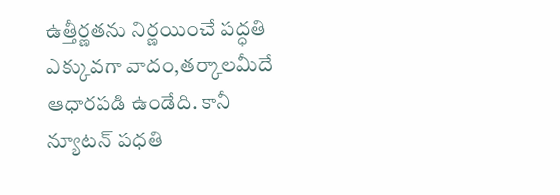ఉత్తీర్ణతను నిర్ణయించే పద్ధతి ఎక్కువగా వాదం,తర్కాలమీదే ఆధారపడి ఉండేది. కానీ న్యూటన్ పధతి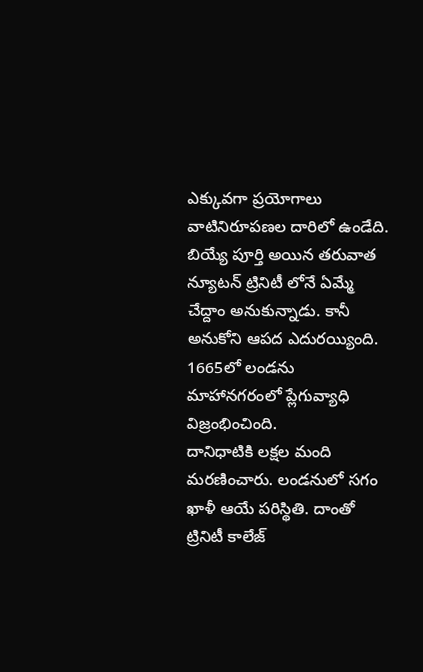ఎక్కువగా ప్రయోగాలు వాటినిరూపణల దారిలో ఉండేది.
బియ్యే పూర్తి అయిన తరువాత న్యూటన్ ట్రినిటీ లోనే ఏమ్మే చేద్దాం అనుకున్నాడు. కానీ అనుకోని ఆపద ఎదురయ్యింది. 1665లో లండను మాహానగరంలో ప్లేగువ్యాధి విజ్రంభించింది.
దానిధాటికి లక్షల మంది మరణించారు. లండనులో సగం ఖాళీ ఆయే పరిస్థితి. దాంతో ట్రినిటీ కాలేజ్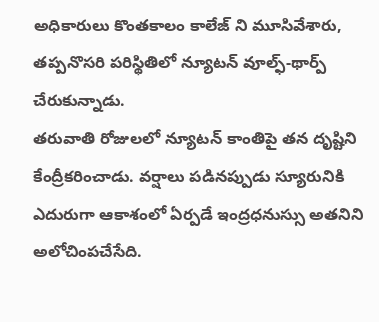అధికారులు కొంతకాలం కాలేజ్ ని మూసివేశారు, తప్పనొసరి పరిస్థితిలో న్యూటన్ వూల్ఫ్-థార్ప్ చేరుకున్నాడు.
తరువాతి రోజులలో న్యూటన్ కాంతిపై తన దృష్టిని కేంద్రీకరించాడు. వర్షాలు పడినప్పుడు స్యూరునికి ఎదురుగా ఆకాశంలో ఏర్పడే ఇంద్రధనుస్సు అతనిని అలోచింపచేసేది.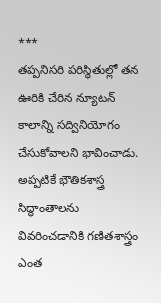***
తప్పనిసరి పరిస్థితుల్లో తన ఊరికి చేరిన న్యూటన్ కాలాన్ని సద్వినియోగం చేసుకోవాలని భావించాడు.
అప్పటికే భౌతికశాస్త్ర సిద్ధాంతాలను వివరించడానికి గణితశాస్త్రం ఎంత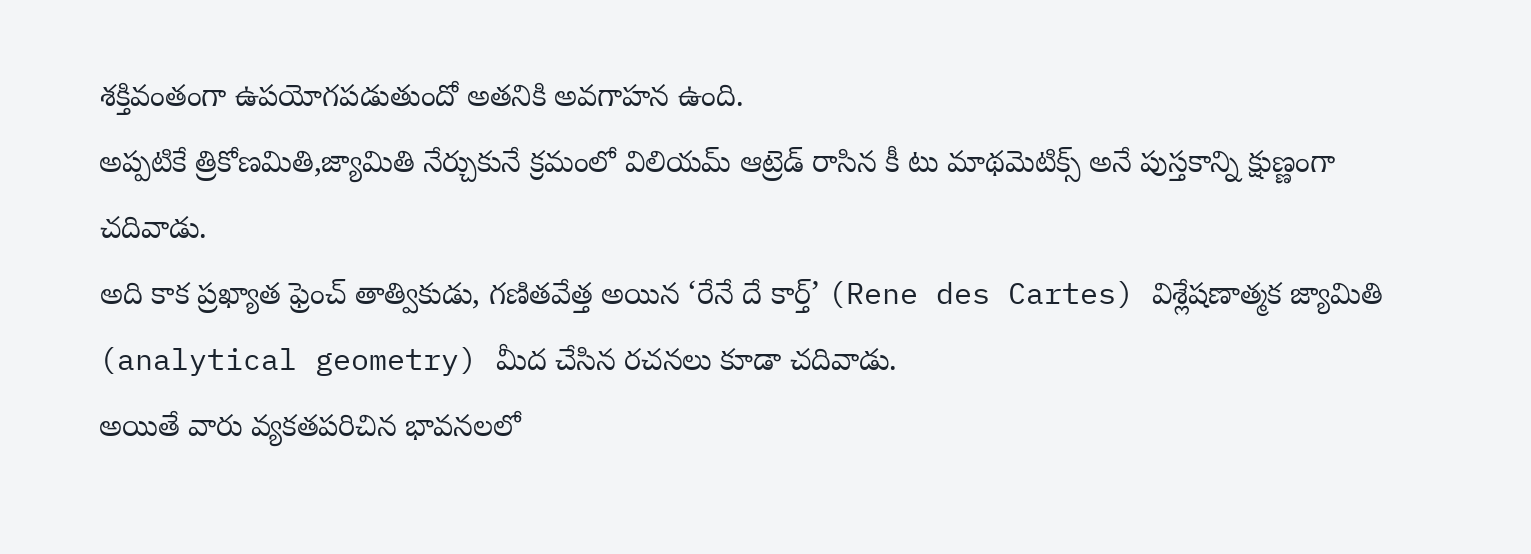శక్తివంతంగా ఉపయోగపడుతుందో అతనికి అవగాహన ఉంది.
అప్పటికే త్రికోణమితి,జ్యామితి నేర్చుకునే క్రమంలో విలియమ్ ఆట్రెడ్ రాసిన కీ టు మాథమెటిక్స్ అనే పుస్తకాన్ని క్షుణ్ణంగా చదివాడు.
అది కాక ప్రఖ్యాత ఫ్రెంచ్ తాత్వికుడు, గణితవేత్త అయిన ‘రేనే దే కార్త్’ (Rene des Cartes) విశ్లేషణాత్మక జ్యామితి (analytical geometry) మీద చేసిన రచనలు కూడా చదివాడు.
అయితే వారు వ్యకతపరిచిన భావనలలో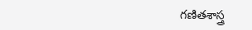గణితశాస్త్ర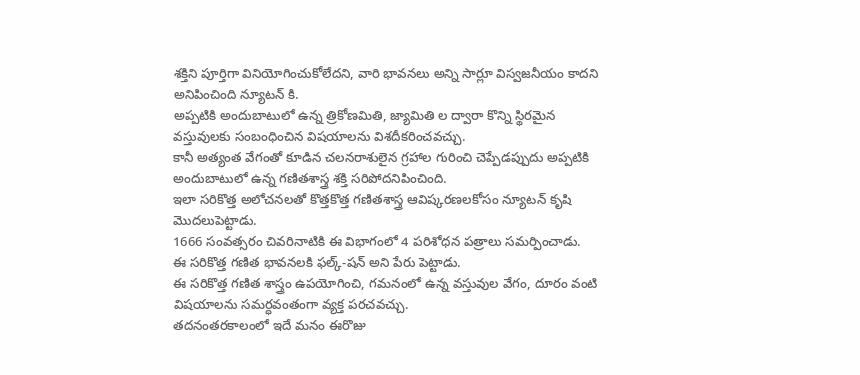శక్తిని పూర్తిగా వినియోగించుకోలేదని, వారి భావనలు అన్ని సార్లూ విస్వజనీయం కాదని అనిపించింది న్యూటన్ కి.
అప్పటికి అందుబాటులో ఉన్న త్రికోణమితి, జ్యామితి ల ద్వారా కొన్ని స్థిరమైన వస్తువులకు సంబంధించిన విషయాలను విశదీకరించవచ్చు.
కానీ అత్యంత వేగంతో కూడిన చలనరాశులైన గ్రహాల గురించి చెప్పేడప్పుదు అప్పటికి అందుబాటులో ఉన్న గణితశాస్త్ర శక్తి సరిపోదనిపించింది.
ఇలా సరికొత్త అలోచనలతో కొత్తకొత్త గణితశాస్త్ర ఆవిష్కరణలకోసం న్యూటన్ కృషి మొదలుపెట్టాడు.
1666 సంవత్సరం చివరినాటికి ఈ విభాగంలో 4 పరిశోధన పత్రాలు సమర్పించాడు.
ఈ సరికొత్త గణిత భావనలకి ఫల్క్-షన్ అని పేరు పెట్టాడు.
ఈ సరికొత్త గణిత శాస్త్రం ఉపయోగించి, గమనంలో ఉన్న వస్తువుల వేగం, దూరం వంటి విషయాలను సమర్ధవంతంగా వ్యక్త పరచవచ్చు.
తదనంతరకాలంలో ఇదే మనం ఈరొజు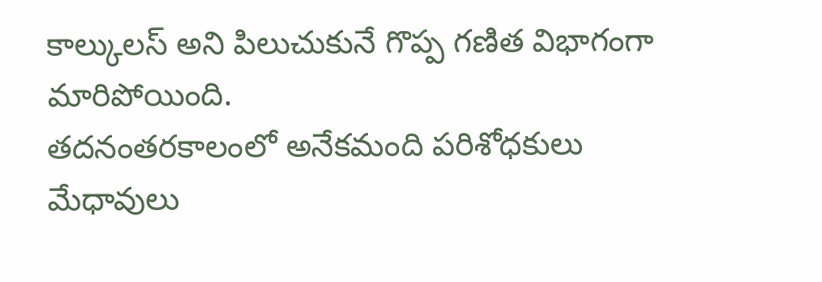కాల్కులస్ అని పిలుచుకునే గొప్ప గణిత విభాగంగా మారిపోయింది.
తదనంతరకాలంలో అనేకమంది పరిశోధకులు మేధావులు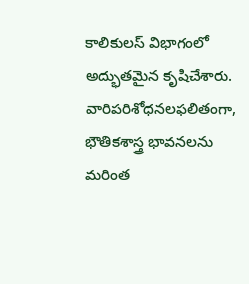కాలికులస్ విభాగంలో అద్భుతమైన కృషిచేశారు.
వారిపరిశోధనలఫలితంగా, భౌతికశాస్త్ర భావనలను మరింత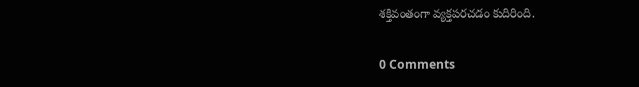శక్తివంతంగా వ్యక్తపరచడం కుదిరింది.

0 Comments